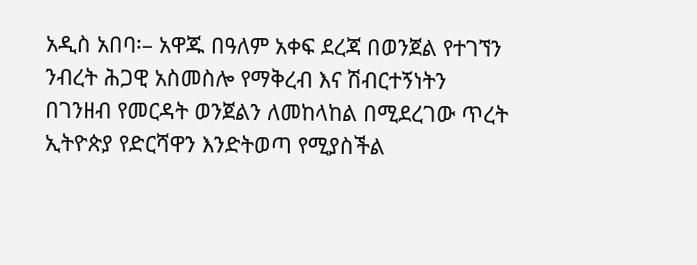አዲስ አበባ፡– አዋጁ በዓለም አቀፍ ደረጃ በወንጀል የተገኘን ንብረት ሕጋዊ አስመስሎ የማቅረብ እና ሽብርተኝነትን በገንዘብ የመርዳት ወንጀልን ለመከላከል በሚደረገው ጥረት ኢትዮጵያ የድርሻዋን እንድትወጣ የሚያስችል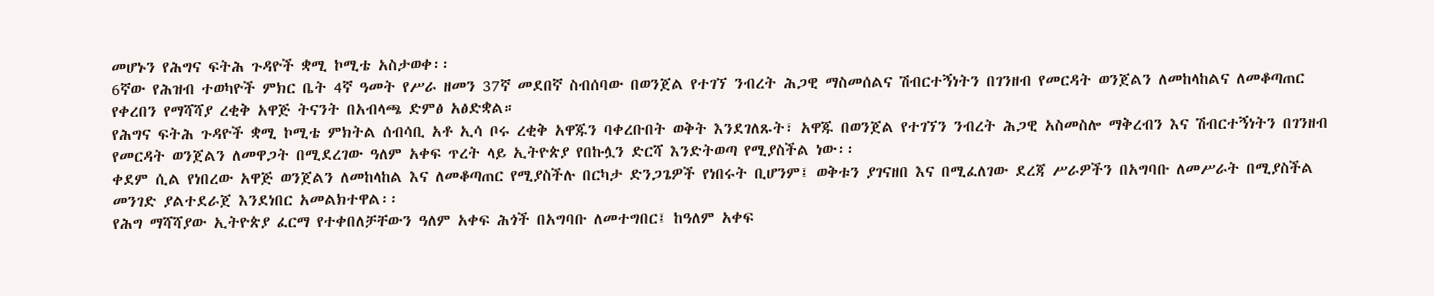መሆኑን የሕግና ፍትሕ ጉዳዮች ቋሚ ኮሚቴ አስታወቀ፡፡
6ኛው የሕዝብ ተወካዮች ምክር ቤት 4ኛ ዓመት የሥራ ዘመን 37ኛ መደበኛ ስብሰባው በወንጀል የተገኘ ንብረት ሕጋዊ ማስመሰልና ሽብርተኝነትን በገንዘብ የመርዳት ወንጀልን ለመከላከልና ለመቆጣጠር የቀረበን የማሻሻያ ረቂቅ አዋጅ ትናንት በአብላጫ ድምፅ አፅድቋል።
የሕግና ፍትሕ ጉዳዮች ቋሚ ኮሚቴ ምክትል ሰብሳቢ አቶ ኢሳ ቦሩ ረቂቅ አዋጁን ባቀረቡበት ወቅት እንደገለጹት፣ አዋጁ በወንጀል የተገኘን ንብረት ሕጋዊ አስመስሎ ማቅረብን እና ሽብርተኝነትን በገንዘብ የመርዳት ወንጀልን ለመዋጋት በሚደረገው ዓለም አቀፍ ጥረት ላይ ኢትዮጵያ የበኩሏን ድርሻ እንድትወጣ የሚያስችል ነው፡፡
ቀደም ሲል የነበረው አዋጅ ወንጀልን ለመከላከል እና ለመቆጣጠር የሚያስችሉ በርካታ ድንጋጌዎች የነበሩት ቢሆንም፤ ወቅቱን ያገናዘበ እና በሚፈለገው ደረጃ ሥራዎችን በአግባቡ ለመሥራት በሚያስችል መንገድ ያልተደራጀ እንደነበር አመልክተዋል፡፡
የሕግ ማሻሻያው ኢትዮጵያ ፈርማ የተቀበለቻቸውን ዓለም አቀፍ ሕጎች በአግባቡ ለመተግበር፤ ከዓለም አቀፍ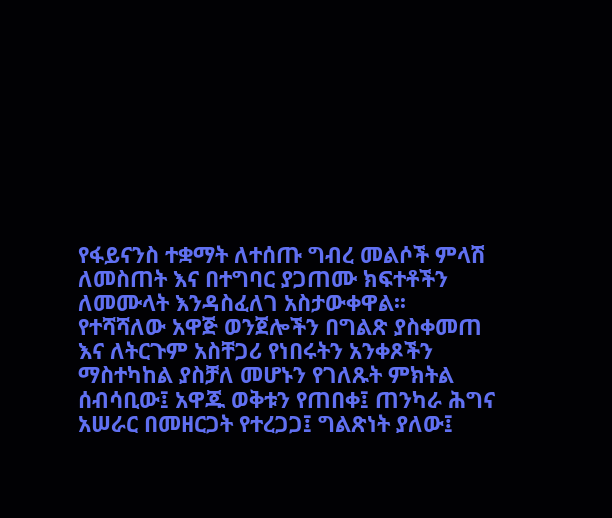የፋይናንስ ተቋማት ለተሰጡ ግብረ መልሶች ምላሽ ለመስጠት እና በተግባር ያጋጠሙ ክፍተቶችን ለመሙላት እንዳስፈለገ አስታውቀዋል፡፡
የተሻሻለው አዋጅ ወንጀሎችን በግልጽ ያስቀመጠ እና ለትርጉም አስቸጋሪ የነበሩትን አንቀጾችን ማስተካከል ያስቻለ መሆኑን የገለጹት ምክትል ሰብሳቢው፤ አዋጁ ወቅቱን የጠበቀ፤ ጠንካራ ሕግና አሠራር በመዘርጋት የተረጋጋ፤ ግልጽነት ያለው፤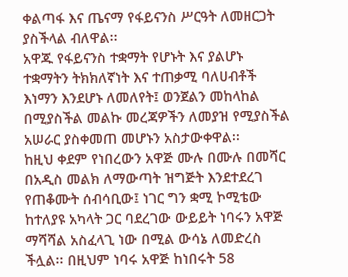ቀልጣፋ እና ጤናማ የፋይናንስ ሥርዓት ለመዘርጋት ያስችላል ብለዋል፡፡
አዋጁ የፋይናንስ ተቋማት የሆኑት እና ያልሆኑ ተቋማትን ትክክለኛነት እና ተጠቃሚ ባለሀብቶች እነማን እንደሆኑ ለመለየት፤ ወንጀልን መከላከል በሚያስችል መልኩ መረጃዎችን ለመያዝ የሚያስችል አሠራር ያስቀመጠ መሆኑን አስታውቀዋል፡፡
ከዚህ ቀደም የነበረውን አዋጅ ሙሉ በሙሉ በመሻር በአዲስ መልክ ለማውጣት ዝግጅት እንደተደረገ የጠቆሙት ሰብሳቢው፤ ነገር ግን ቋሚ ኮሚቴው ከተለያዩ አካላት ጋር ባደረገው ውይይት ነባሩን አዋጅ ማሻሻል አስፈላጊ ነው በሚል ውሳኔ ለመድረስ ችሏል፡፡ በዚህም ነባሩ አዋጅ ከነበሩት 58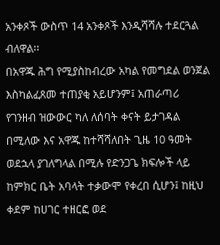አንቀጾች ውስጥ 14 አንቀጾች እንዲሻሻሉ ተደርጓል ብለዋል፡፡
በአዋጁ ሕግ የሚያስከብረው አካል የመግደል ወንጀል እስካልፈጸመ ተጠያቂ አይሆንም፤ አጠራጣሪ የገንዘብ ዝውውር ካለ ለሰባት ቀናት ይታገዳል በሚለው እና አዋጁ ከተሻሻለበት ጊዜ 10 ዓመት ወደኋላ ያገለግላል በሚሉ የድንጋጌ ክፍሎች ላይ ከምክር ቤት አባላት ተቃውሞ የቀረበ ሲሆን፤ ከዚህ ቀደም ከሀገር ተዘርፎ ወደ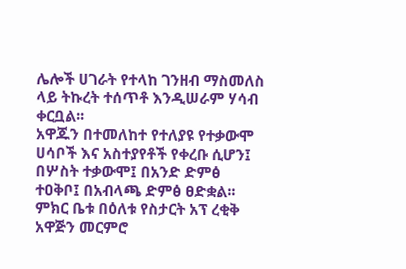ሌሎች ሀገራት የተላከ ገንዘብ ማስመለስ ላይ ትኩረት ተሰጥቶ እንዲሠራም ሃሳብ ቀርቧል፡፡
አዋጁን በተመለከተ የተለያዩ የተቃውሞ ሀሳቦች እና አስተያየቶች የቀረቡ ሲሆን፤ በሦስት ተቃውሞ፤ በአንድ ድምፅ ተዐቅቦ፤ በአብላጫ ድምፅ ፀድቋል፡፡ ምክር ቤቱ በዕለቱ የስታርት አፕ ረቂቅ አዋጅን መርምሮ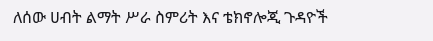ለሰው ሀብት ልማት ሥራ ስምሪት እና ቴክኖሎጂ ጉዳዮች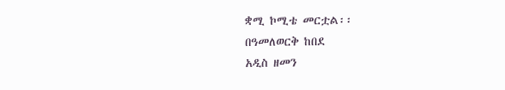ቋሚ ኮሚቴ መርቷል፡፡
በዓመለወርቅ ከበደ
አዲስ ዘመን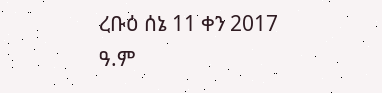ረቡዕ ሰኔ 11 ቀን 2017 ዓ.ም